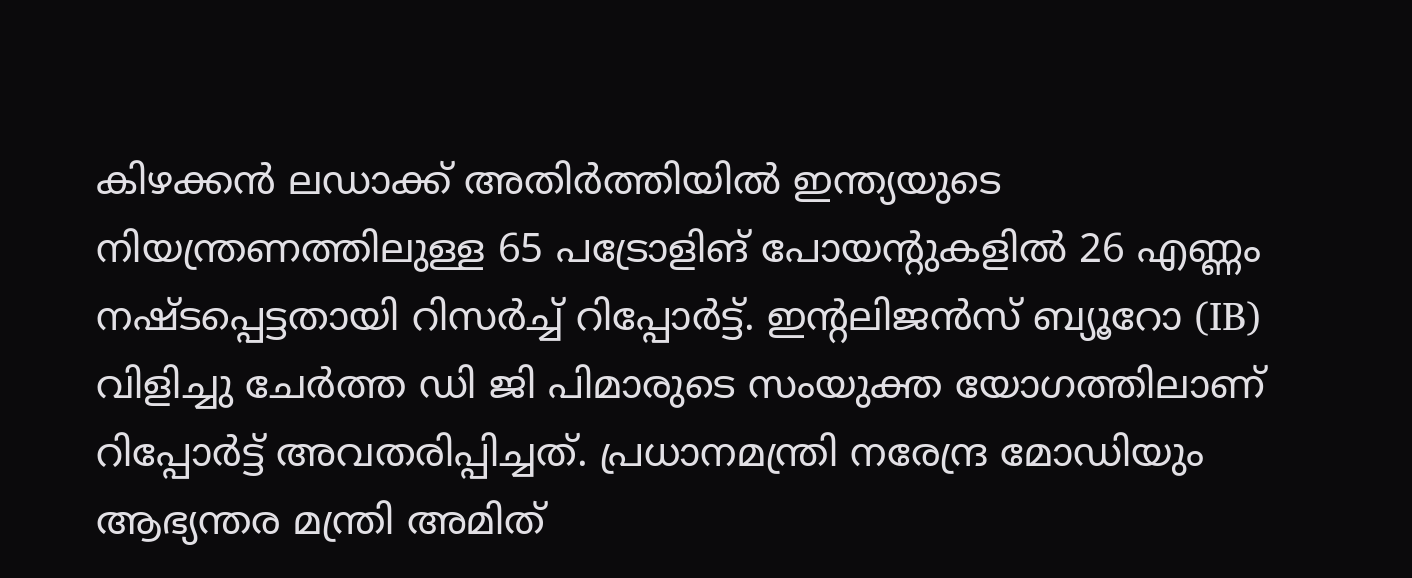കിഴക്കൻ ലഡാക്ക് അതിർത്തിയിൽ ഇന്ത്യയുടെ നിയന്ത്രണത്തിലുള്ള 65 പട്രോളിങ് പോയന്റുകളിൽ 26 എണ്ണം നഷ്ടപ്പെട്ടതായി റിസർച്ച് റിപ്പോർട്ട്. ഇൻ്റലിജൻസ് ബ്യൂറോ (IB) വിളിച്ചു ചേർത്ത ഡി ജി പിമാരുടെ സംയുക്ത യോഗത്തിലാണ് റിപ്പോർട്ട് അവതരിപ്പിച്ചത്. പ്രധാനമന്ത്രി നരേന്ദ്ര മോഡിയും ആഭ്യന്തര മന്ത്രി അമിത്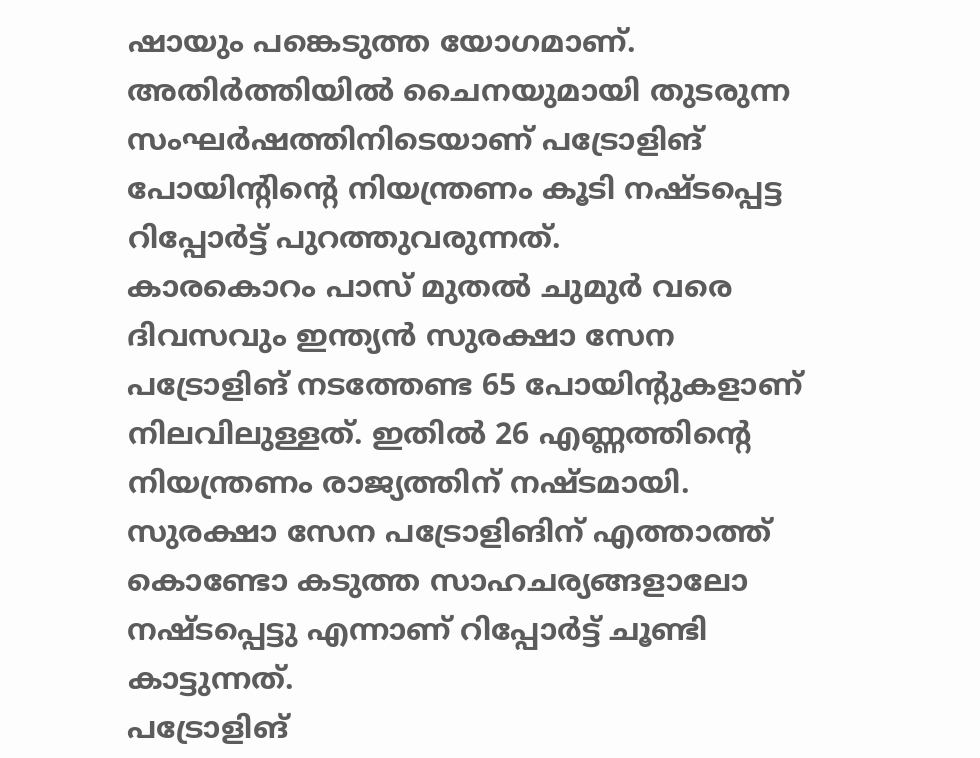ഷായും പങ്കെടുത്ത യോഗമാണ്.
അതിർത്തിയിൽ ചൈനയുമായി തുടരുന്ന സംഘർഷത്തിനിടെയാണ് പട്രോളിങ് പോയിന്റിന്റെ നിയന്ത്രണം കൂടി നഷ്ടപ്പെട്ട റിപ്പോർട്ട് പുറത്തുവരുന്നത്.
കാരകൊറം പാസ് മുതൽ ചുമുർ വരെ ദിവസവും ഇന്ത്യൻ സുരക്ഷാ സേന പട്രോളിങ് നടത്തേണ്ട 65 പോയിന്റുകളാണ് നിലവിലുള്ളത്. ഇതിൽ 26 എണ്ണത്തിന്റെ നിയന്ത്രണം രാജ്യത്തിന് നഷ്ടമായി. സുരക്ഷാ സേന പട്രോളിങിന് എത്താത്ത് കൊണ്ടോ കടുത്ത സാഹചര്യങ്ങളാലോ നഷ്ടപ്പെട്ടു എന്നാണ് റിപ്പോർട്ട് ചൂണ്ടി കാട്ടുന്നത്.
പട്രോളിങ്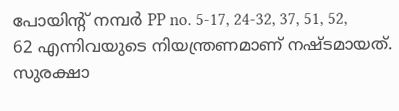പോയിൻ്റ് നമ്പർ PP no. 5-17, 24-32, 37, 51, 52, 62 എന്നിവയുടെ നിയന്ത്രണമാണ് നഷ്ടമായത്. സുരക്ഷാ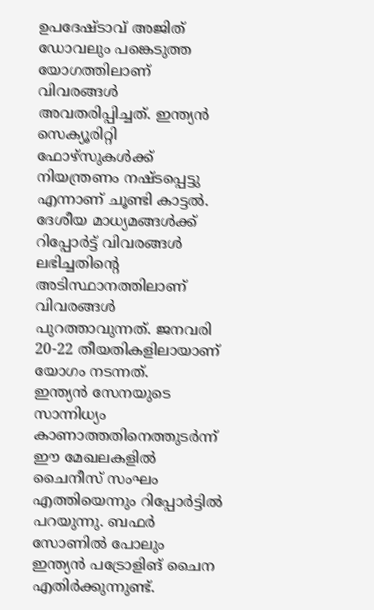ഉപദേഷ്ടാവ് അജിത് ഡോവലും പങ്കെടുത്ത യോഗത്തിലാണ് വിവരങ്ങൾ അവതരിപ്പിച്ചത്. ഇന്ത്യൻ സെക്യൂരിറ്റി ഫോഴ്സുകൾക്ക് നിയന്ത്രണം നഷ്ടപ്പെട്ടു എന്നാണ് ചൂണ്ടി കാട്ടൽ. ദേശീയ മാധ്യമങ്ങൾക്ക് റിപ്പോർട്ട് വിവരങ്ങൾ ലഭിച്ചതിൻ്റെ അടിസ്ഥാനത്തിലാണ് വിവരങ്ങൾ പുറത്താവുന്നത്. ജനവരി 20-22 തീയതികളിലായാണ് യോഗം നടന്നത്.
ഇന്ത്യൻ സേനയുടെ സാന്നിധ്യം കാണാത്തതിനെത്തുടർന്ന് ഈ മേഖലകളിൽ ചൈനീസ് സംഘം എത്തിയെന്നും റിപ്പോർട്ടിൽ പറയുന്നു. ബഫർ സോണിൽ പോലും ഇന്ത്യൻ പട്രോളിങ് ചൈന എതിർക്കുന്നുണ്ട്.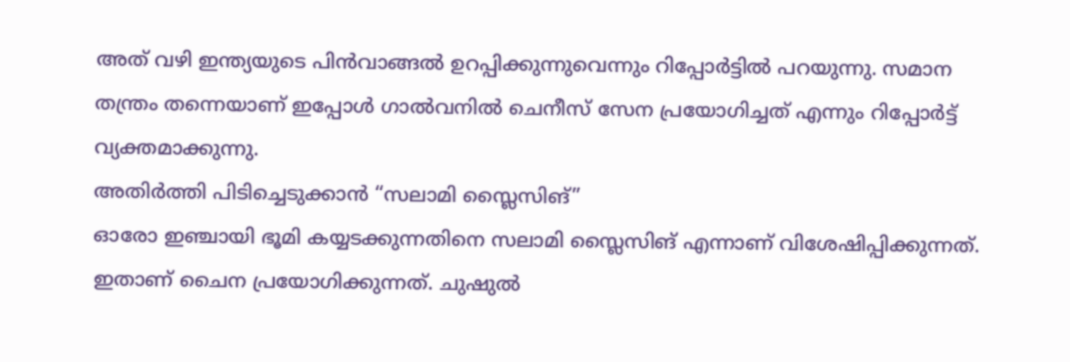അത് വഴി ഇന്ത്യയുടെ പിൻവാങ്ങൽ ഉറപ്പിക്കുന്നുവെന്നും റിപ്പോർട്ടിൽ പറയുന്നു. സമാന തന്ത്രം തന്നെയാണ് ഇപ്പോൾ ഗാൽവനിൽ ചെനീസ് സേന പ്രയോഗിച്ചത് എന്നും റിപ്പോർട്ട് വ്യക്തമാക്കുന്നു.
അതിർത്തി പിടിച്ചെടുക്കാൻ “സലാമി സ്ലൈസിങ്”
ഓരോ ഇഞ്ചായി ഭൂമി കയ്യടക്കുന്നതിനെ സലാമി സ്ലൈസിങ് എന്നാണ് വിശേഷിപ്പിക്കുന്നത്. ഇതാണ് ചൈന പ്രയോഗിക്കുന്നത്. ചുഷുൽ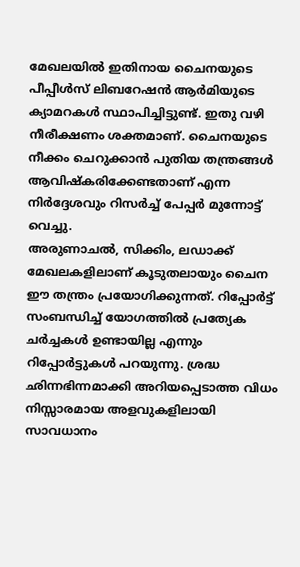മേഖലയിൽ ഇതിനായ ചൈനയുടെ പീപ്പീൾസ് ലിബറേഷൻ ആർമിയുടെ ക്യാമറകൾ സ്ഥാപിച്ചിട്ടുണ്ട്. ഇതു വഴി നീരീക്ഷണം ശക്തമാണ്. ചൈനയുടെ നീക്കം ചെറുക്കാൻ പുതിയ തന്ത്രങ്ങൾ ആവിഷ്കരിക്കേണ്ടതാണ് എന്ന നിർദ്ദേശവും റിസർച്ച് പേപ്പർ മുന്നോട്ട് വെച്ചു.
അരുണാചൽ, സിക്കിം, ലഡാക്ക് മേഖലകളിലാണ് കൂടുതലായും ചൈന ഈ തന്ത്രം പ്രയോഗിക്കുന്നത്. റിപ്പോർട്ട് സംബന്ധിച്ച് യോഗത്തിൽ പ്രത്യേക ചർച്ചകൾ ഉണ്ടായില്ല എന്നും റിപ്പോർട്ടുകൾ പറയുന്നു. ശ്രദ്ധ ഛിന്നഭിന്നമാക്കി അറിയപ്പെടാത്ത വിധം നിസ്സാരമായ അളവുകളിലായി സാവധാനം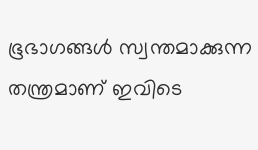ഭൂഭാഗങ്ങൾ സ്വന്തമാക്കുന്ന തന്ത്രമാണ് ഇവിടെ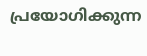പ്രയോഗിക്കുന്ന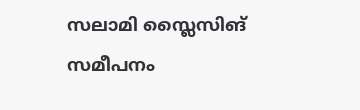സലാമി സ്ലൈസിങ് സമീപനം